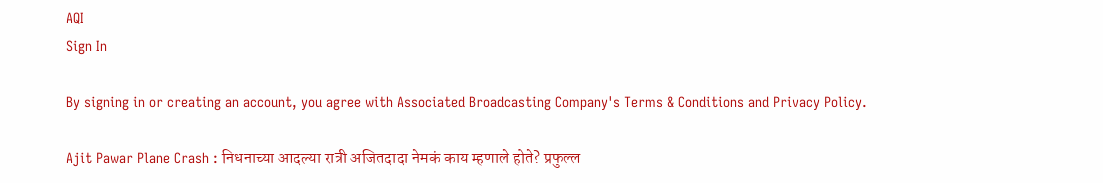AQI
Sign In

By signing in or creating an account, you agree with Associated Broadcasting Company's Terms & Conditions and Privacy Policy.

Ajit Pawar Plane Crash : निधनाच्या आदल्या रात्री अजितदादा नेमकं काय म्हणाले होते? प्रफुल्ल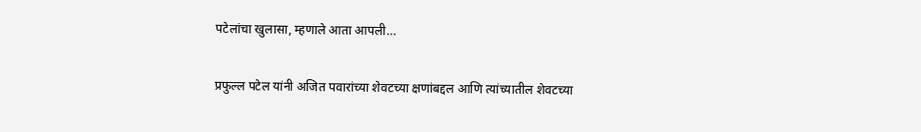पटेलांचा खुलासा, म्हणाले आता आपली…

प्रफुल्ल पटेल यांनी अजित पवारांच्या शेवटच्या क्षणांबद्दल आणि त्यांच्यातील शेवटच्या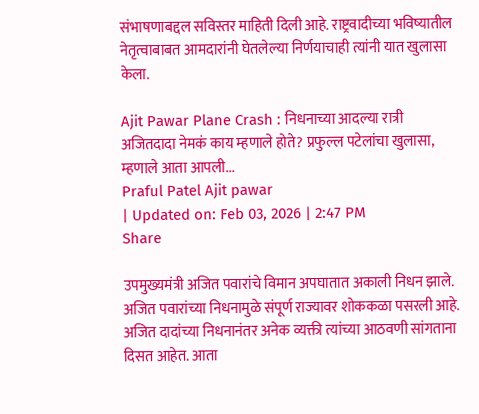संभाषणाबद्दल सविस्तर माहिती दिली आहे. राष्ट्रवादीच्या भविष्यातील नेतृत्वाबाबत आमदारांनी घेतलेल्या निर्णयाचाही त्यांनी यात खुलासा केला.

Ajit Pawar Plane Crash : निधनाच्या आदल्या रात्री अजितदादा नेमकं काय म्हणाले होते? प्रफुल्ल पटेलांचा खुलासा, म्हणाले आता आपली...
Praful Patel Ajit pawar
| Updated on: Feb 03, 2026 | 2:47 PM
Share

उपमुख्यमंत्री अजित पवारांचे विमान अपघातात अकाली निधन झाले. अजित पवारांच्या निधनामुळे संपूर्ण राज्यावर शोककळा पसरली आहे. अजित दादांच्या निधनानंतर अनेक व्यक्ती त्यांच्या आठवणी सांगताना दिसत आहेत. आता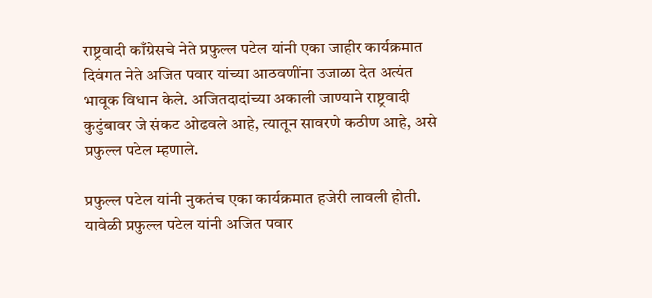राष्ट्रवादी काँग्रेसचे नेते प्रफुल्ल पटेल यांनी एका जाहीर कार्यक्रमात दिवंगत नेते अजित पवार यांच्या आठवणींना उजाळा देत अत्यंत भावूक विधान केले. अजितदादांच्या अकाली जाण्याने राष्ट्रवादी कुटुंबावर जे संकट ओढवले आहे, त्यातून सावरणे कठीण आहे, असे प्रफुल्ल पटेल म्हणाले.

प्रफुल्ल पटेल यांनी नुकतंच एका कार्यक्रमात हजेरी लावली होती. यावेळी प्रफुल्ल पटेल यांनी अजित पवार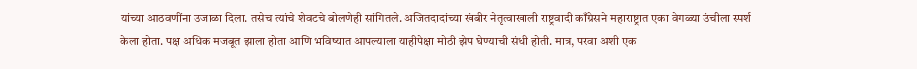यांच्या आठवणींना उजाळा दिला. तसेच त्यांचे शेवटचे बोलणेही सांगितले. अजितदादांच्या खंबीर नेतृत्वाखाली राष्ट्रवादी काँग्रेसने महाराष्ट्रात एका वेगळ्या उंचीला स्पर्श केला होता. पक्ष अधिक मजबूत झाला होता आणि भविष्यात आपल्याला याहीपेक्षा मोठी झेप घेण्याची संधी होती. मात्र, परवा अशी एक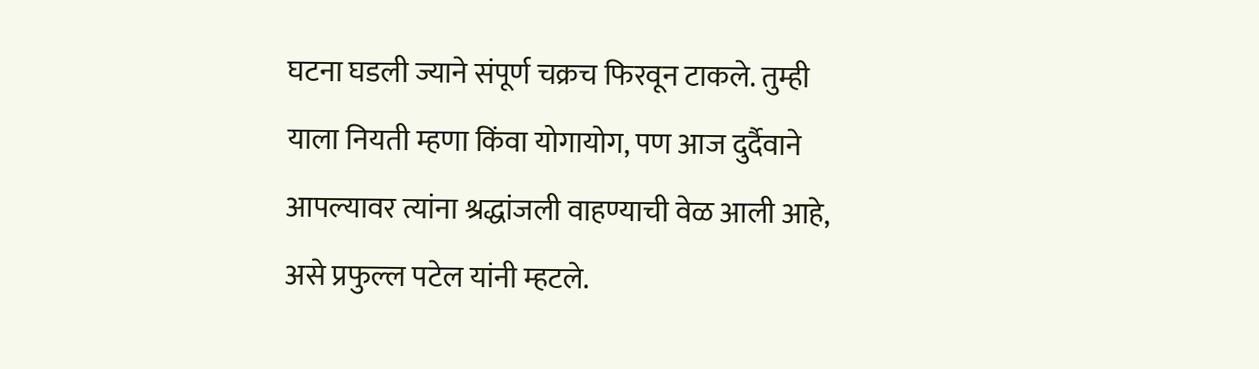घटना घडली ज्याने संपूर्ण चक्रच फिरवून टाकले. तुम्ही याला नियती म्हणा किंवा योगायोग, पण आज दुर्दैवाने आपल्यावर त्यांना श्रद्धांजली वाहण्याची वेळ आली आहे, असे प्रफुल्ल पटेल यांनी म्हटले.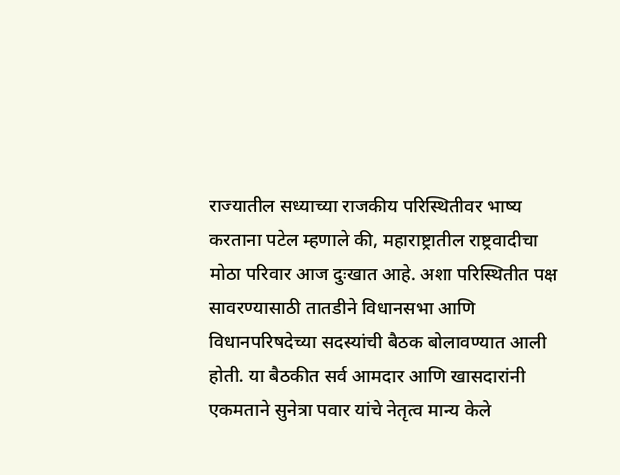राज्यातील सध्याच्या राजकीय परिस्थितीवर भाष्य करताना पटेल म्हणाले की, महाराष्ट्रातील राष्ट्रवादीचा मोठा परिवार आज दुःखात आहे. अशा परिस्थितीत पक्ष सावरण्यासाठी तातडीने विधानसभा आणि विधानपरिषदेच्या सदस्यांची बैठक बोलावण्यात आली होती. या बैठकीत सर्व आमदार आणि खासदारांनी एकमताने सुनेत्रा पवार यांचे नेतृत्व मान्य केले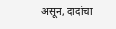असून, दादांचा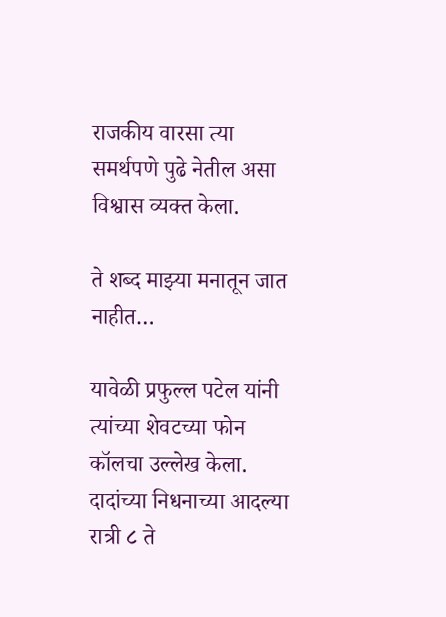राजकीय वारसा त्या समर्थपणे पुढे नेतील असा विश्वास व्यक्त केला.

ते शब्द माझ्या मनातून जात नाहीत…

यावेळी प्रफुल्ल पटेल यांनी त्यांच्या शेवटच्या फोन कॉलचा उल्लेख केला. दादांच्या निधनाच्या आदल्या रात्री ८ ते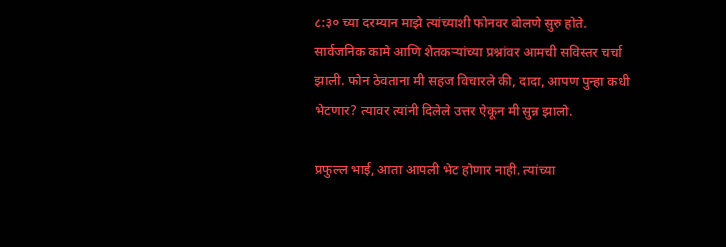८:३० च्या दरम्यान माझे त्यांच्याशी फोनवर बोलणे सुरु होते. सार्वजनिक कामे आणि शेतकऱ्यांच्या प्रश्नांवर आमची सविस्तर चर्चा झाली. फोन ठेवताना मी सहज विचारले की, दादा, आपण पुन्हा कधी भेटणार? त्यावर त्यांनी दिलेले उत्तर ऐकून मी सुन्न झालो.

प्रफुल्ल भाई, आता आपली भेट होणार नाही. त्यांच्या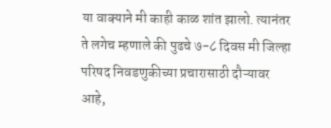या वाक्याने मी काही काळ शांत झालो. त्यानंतर ते लगेच म्हणाले की पुढचे ७-८ दिवस मी जिल्हा परिषद निवडणुकीच्या प्रचारासाठी दौऱ्यावर आहे,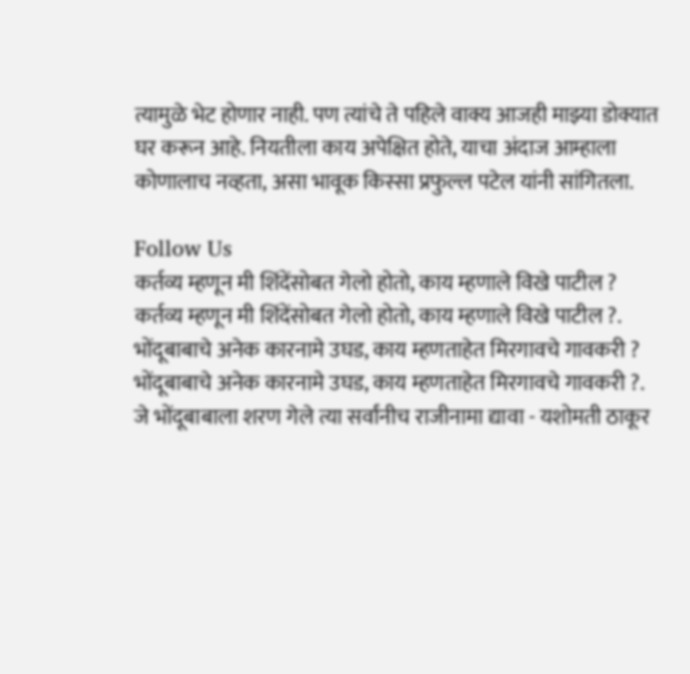त्यामुळे भेट होणार नाही. पण त्यांचे ते पहिले वाक्य आजही माझ्या डोक्यात घर करून आहे. नियतीला काय अपेक्षित होते, याचा अंदाज आम्हाला कोणालाच नव्हता, असा भावूक किस्सा प्रफुल्ल पटेल यांनी सांगितला.

Follow Us
कर्तव्य म्हणून मी शिंदेंसोबत गेलो होतो, काय म्हणाले विखे पाटील ?
कर्तव्य म्हणून मी शिंदेंसोबत गेलो होतो, काय म्हणाले विखे पाटील ?.
भोंदूबाबाचे अनेक कारनामे उघड, काय म्हणताहेत मिरगावचे गावकरी ?
भोंदूबाबाचे अनेक कारनामे उघड, काय म्हणताहेत मिरगावचे गावकरी ?.
जे भोंदूबाबाला शरण गेले त्या सर्वांनीच राजीनामा द्यावा - यशोमती ठाकूर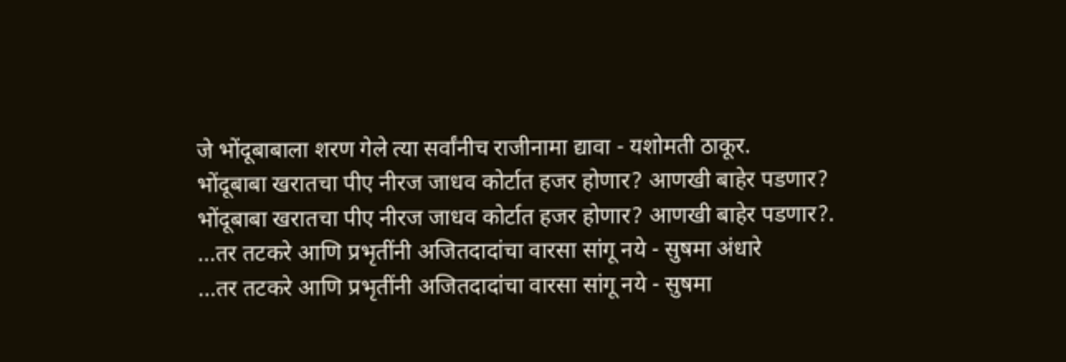जे भोंदूबाबाला शरण गेले त्या सर्वांनीच राजीनामा द्यावा - यशोमती ठाकूर.
भोंदूबाबा खरातचा पीए नीरज जाधव कोर्टात हजर होणार? आणखी बाहेर पडणार?
भोंदूबाबा खरातचा पीए नीरज जाधव कोर्टात हजर होणार? आणखी बाहेर पडणार?.
...तर तटकरे आणि प्रभृतींनी अजितदादांचा वारसा सांगू नये - सुषमा अंधारे
...तर तटकरे आणि प्रभृतींनी अजितदादांचा वारसा सांगू नये - सुषमा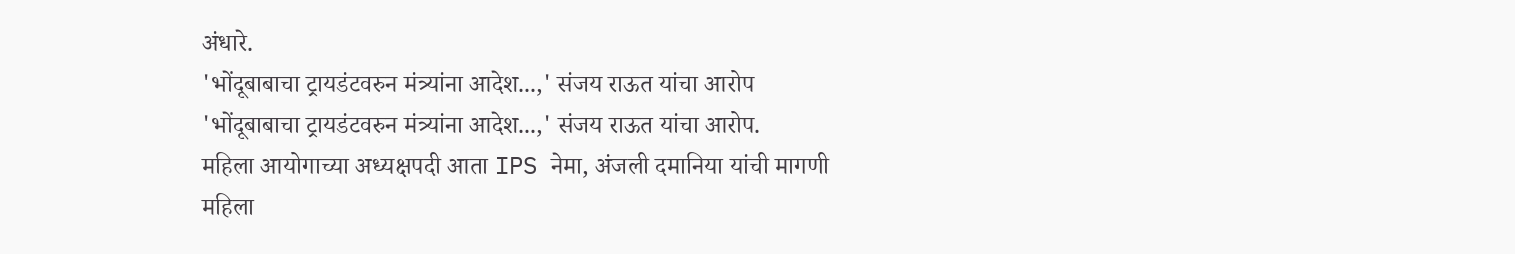अंधारे.
'भोंदूबाबाचा ट्रायडंटवरुन मंत्र्यांना आदेश...,' संजय राऊत यांचा आरोप
'भोंदूबाबाचा ट्रायडंटवरुन मंत्र्यांना आदेश...,' संजय राऊत यांचा आरोप.
महिला आयोगाच्या अध्यक्षपदी आता IPS नेमा, अंजली दमानिया यांची मागणी
महिला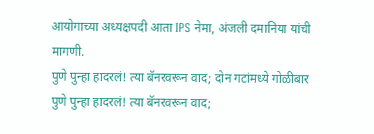आयोगाच्या अध्यक्षपदी आता IPS नेमा, अंजली दमानिया यांची मागणी.
पुणे पुन्हा हादरलं! त्या बॅनरवरून वाद; दोन गटांमध्ये गोळीबार
पुणे पुन्हा हादरलं! त्या बॅनरवरून वाद;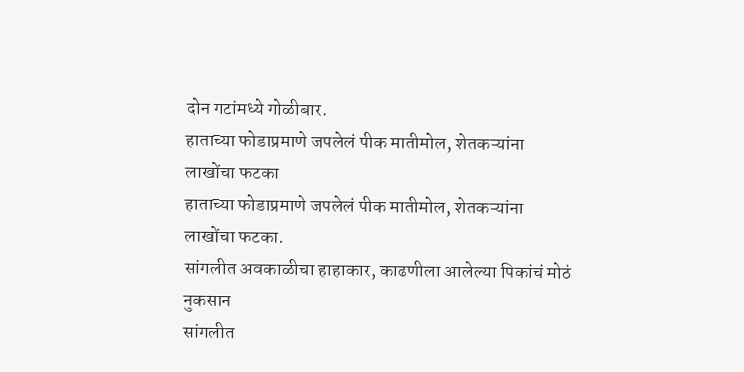दोन गटांमध्ये गोळीबार.
हाताच्या फोडाप्रमाणे जपलेलं पीक मातीमोल, शेतकऱ्यांना लाखोंचा फटका
हाताच्या फोडाप्रमाणे जपलेलं पीक मातीमोल, शेतकऱ्यांना लाखोंचा फटका.
सांगलीत अवकाळीचा हाहाकार, काढणीला आलेल्या पिकांचं मोठं नुकसान
सांगलीत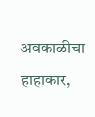अवकाळीचा हाहाकार,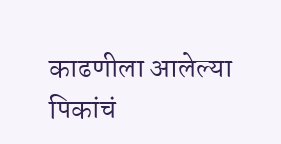काढणीला आलेल्या पिकांचं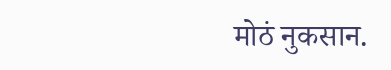मोठं नुकसान.